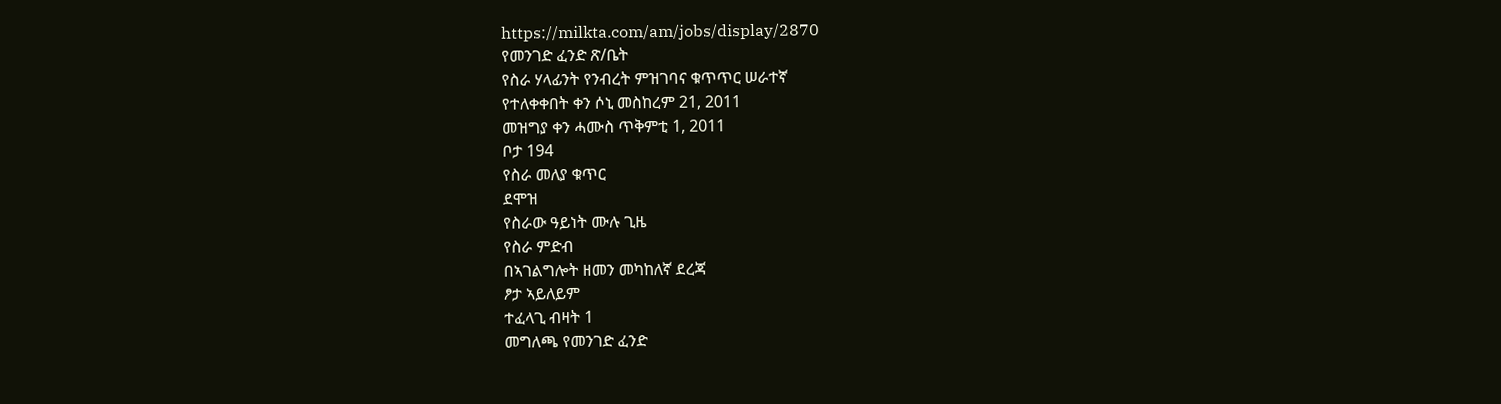https://milkta.com/am/jobs/display/2870
የመንገድ ፈንድ ጽ/ቤት
የስራ ሃላፊንት የንብረት ምዝገባና ቁጥጥር ሠራተኛ
የተለቀቀበት ቀን ሶኒ መስከረም 21, 2011
መዝግያ ቀን ሓሙስ ጥቅምቲ 1, 2011
ቦታ 194
የስራ መለያ ቁጥር
ደሞዝ
የስራው ዓይነት ሙሉ ጊዜ
የስራ ምድብ
በኣገልግሎት ዘመን መካከለኛ ደረጃ
ፆታ ኣይለይም
ተፈላጊ ብዛት 1
መግለጫ የመንገድ ፈንድ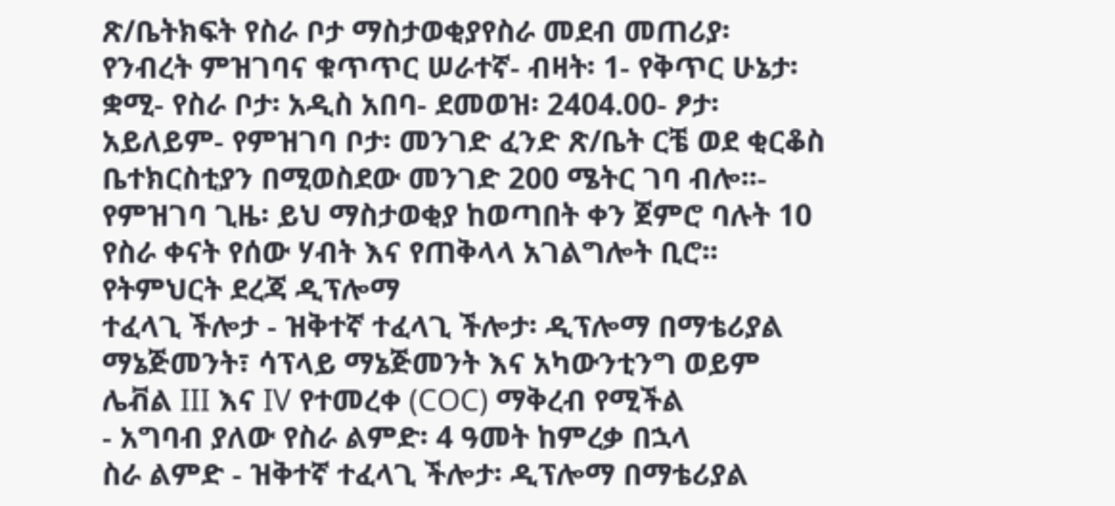ጽ/ቤትክፍት የስራ ቦታ ማስታወቂያየስራ መደብ መጠሪያ፡ የንብረት ምዝገባና ቁጥጥር ሠራተኛ- ብዛት፡ 1- የቅጥር ሁኔታ፡ ቋሚ- የስራ ቦታ፡ አዲስ አበባ- ደመወዝ፡ 2404.00- ፆታ፡ አይለይም- የምዝገባ ቦታ፡ መንገድ ፈንድ ጽ/ቤት ርቼ ወደ ቂርቆስ ቤተክርስቲያን በሚወስደው መንገድ 200 ሜትር ገባ ብሎ፡፡- የምዝገባ ጊዜ፡ ይህ ማስታወቂያ ከወጣበት ቀን ጀምሮ ባሉት 10 የስራ ቀናት የሰው ሃብት እና የጠቅላላ አገልግሎት ቢሮ፡፡
የትምህርት ደረጃ ዲፕሎማ
ተፈላጊ ችሎታ - ዝቅተኛ ተፈላጊ ችሎታ፡ ዲፕሎማ በማቴሪያል ማኔጅመንት፣ ሳፕላይ ማኔጅመንት እና አካውንቲንግ ወይም ሌቭል III እና IV የተመረቀ (COC) ማቅረብ የሚችል
- አግባብ ያለው የስራ ልምድ፡ 4 ዓመት ከምረቃ በኋላ
ስራ ልምድ - ዝቅተኛ ተፈላጊ ችሎታ፡ ዲፕሎማ በማቴሪያል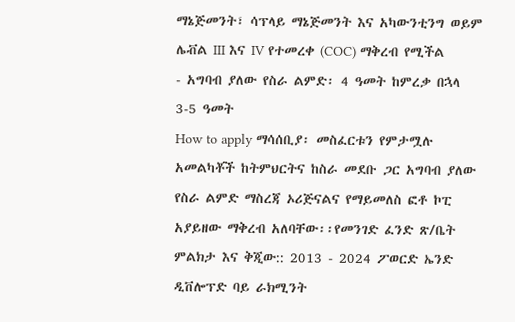ማኔጅመንት፣ ሳፕላይ ማኔጅመንት እና አካውንቲንግ ወይም ሌቭል III እና IV የተመረቀ (COC) ማቅረብ የሚችል
- አግባብ ያለው የስራ ልምድ፡ 4 ዓመት ከምረቃ በኋላ
3-5 ዓመት
How to apply ማሳሰቢያ፡ መስፈርቱን የምታሟሉ አመልካቾች ከትምህርትና ከስራ መደቡ ጋር አግባብ ያለው የስራ ልምድ ማስረጃ ኦሪጅናልና የማይመለስ ፎቶ ኮፒ አያይዘው ማቅረብ አለባቸው፡፡የመንገድ ፈንድ ጽ/ቤት
ምልክታ እና ቅጂው:: 2013 - 2024 ፖወርድ ኤንድ ዲቨሎፕድ ባይ ራክሚንት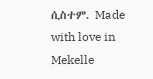ሲስተም. Made with love in Mekelle